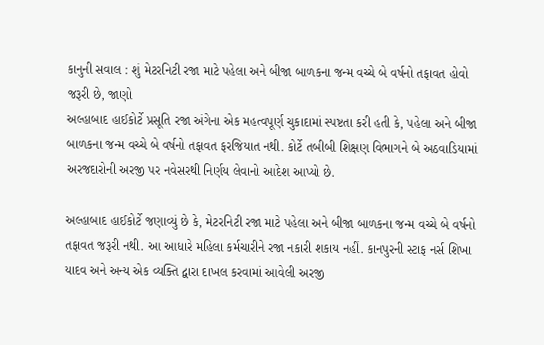કાનુની સવાલ : શું મેટરનિટી રજા માટે પહેલા અને બીજા બાળકના જન્મ વચ્ચે બે વર્ષનો તફાવત હોવો જરૂરી છે, જાણો
અલ્હાબાદ હાઈકોર્ટે પ્રસૂતિ રજા અંગેના એક મહત્વપૂર્ણ ચુકાદામાં સ્પષ્ટતા કરી હતી કે, પહેલા અને બીજા બાળકના જન્મ વચ્ચે બે વર્ષનો તફાવત ફરજિયાત નથી. કોર્ટે તબીબી શિક્ષણ વિભાગને બે અઠવાડિયામાં અરજદારોની અરજી પર નવેસરથી નિર્ણય લેવાનો આદેશ આપ્યો છે.

અલ્હાબાદ હાઈકોર્ટે જણાવ્યું છે કે, મેટરનિટી રજા માટે પહેલા અને બીજા બાળકના જન્મ વચ્ચે બે વર્ષનો તફાવત જરૂરી નથી. આ આધારે મહિલા કર્મચારીને રજા નકારી શકાય નહીં. કાનપુરની સ્ટાફ નર્સ શિખા યાદવ અને અન્ય એક વ્યક્તિ દ્વારા દાખલ કરવામાં આવેલી અરજી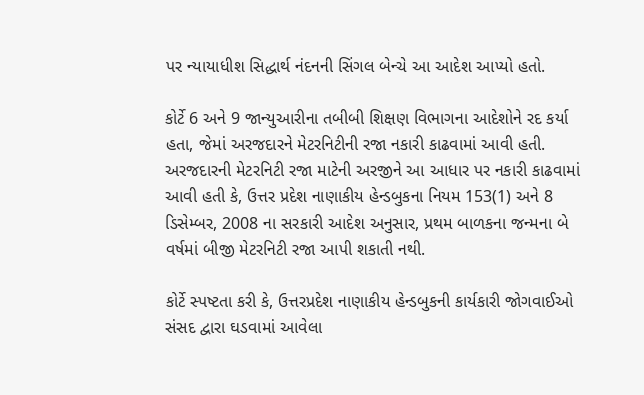પર ન્યાયાધીશ સિદ્ધાર્થ નંદનની સિંગલ બેન્ચે આ આદેશ આપ્યો હતો.

કોર્ટે 6 અને 9 જાન્યુઆરીના તબીબી શિક્ષણ વિભાગના આદેશોને રદ કર્યા હતા, જેમાં અરજદારને મેટરનિટીની રજા નકારી કાઢવામાં આવી હતી. અરજદારની મેટરનિટી રજા માટેની અરજીને આ આધાર પર નકારી કાઢવામાં આવી હતી કે, ઉત્તર પ્રદેશ નાણાકીય હેન્ડબુકના નિયમ 153(1) અને 8 ડિસેમ્બર, 2008 ના સરકારી આદેશ અનુસાર, પ્રથમ બાળકના જન્મના બે વર્ષમાં બીજી મેટરનિટી રજા આપી શકાતી નથી.

કોર્ટે સ્પષ્ટતા કરી કે, ઉત્તરપ્રદેશ નાણાકીય હેન્ડબુકની કાર્યકારી જોગવાઈઓ સંસદ દ્વારા ઘડવામાં આવેલા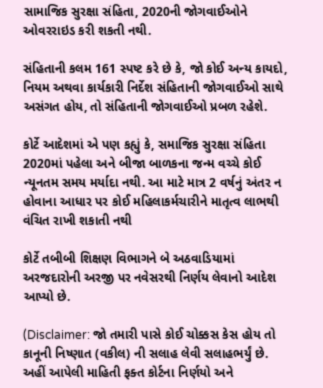સામાજિક સુરક્ષા સંહિતા, 2020ની જોગવાઈઓને ઓવરરાઇડ કરી શકતી નથી.

સંહિતાની કલમ 161 સ્પષ્ટ કરે છે કે, જો કોઈ અન્ય કાયદો, નિયમ અથવા કાર્યકારી નિર્દેશ સંહિતાની જોગવાઈઓ સાથે અસંગત હોય, તો સંહિતાની જોગવાઈઓ પ્રબળ રહેશે.

કોર્ટે આદેશમાં એ પણ કહ્યું કે, સમાજિક સુરક્ષા સંહિતા 2020માં પહેલા અને બીજા બાળકના જન્મ વચ્ચે કોઈ ન્યૂનતમ સમય મર્યાદા નથી. આ માટે માત્ર 2 વર્ષનું અંતર ન હોવાના આધાર પર કોઈ મહિલાકર્મચારીને માતૃત્વ લાભથી વંચિત રાખી શકાતી નથી

કોર્ટે તબીબી શિક્ષણ વિભાગને બે અઠવાડિયામાં અરજદારોની અરજી પર નવેસરથી નિર્ણય લેવાનો આદેશ આપ્યો છે.

(Disclaimer: જો તમારી પાસે કોઈ ચોક્કસ કેસ હોય તો કાનૂની નિષ્ણાત (વકીલ) ની સલાહ લેવી સલાહભર્યું છે. અહીં આપેલી માહિતી ફક્ત કોર્ટના નિર્ણયો અને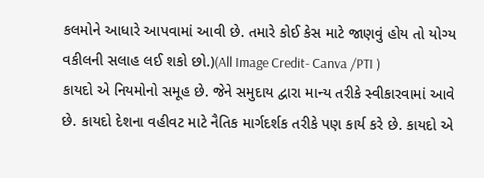કલમોને આધારે આપવામાં આવી છે. તમારે કોઈ કેસ માટે જાણવું હોય તો યોગ્ય વકીલની સલાહ લઈ શકો છો.)(All Image Credit- Canva /PTI )
કાયદો એ નિયમોનો સમૂહ છે. જેને સમુદાય દ્વારા માન્ય તરીકે સ્વીકારવામાં આવે છે. કાયદો દેશના વહીવટ માટે નૈતિક માર્ગદર્શક તરીકે પણ કાર્ય કરે છે. કાયદો એ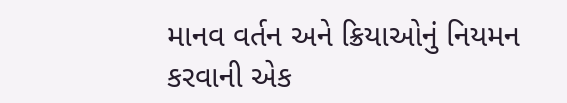માનવ વર્તન અને ક્રિયાઓનું નિયમન કરવાની એક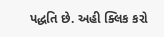પદ્ધતિ છે. અહી ક્લિક કરો